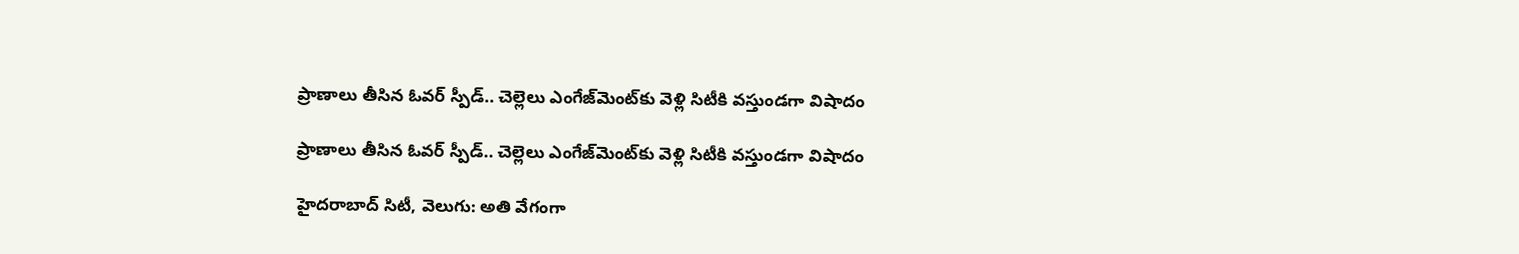ప్రాణాలు తీసిన ఓవర్ స్పీడ్.. చెల్లెలు ఎంగేజ్‌మెంట్‌కు వెళ్లి సిటీకి వస్తుండగా విషాదం

ప్రాణాలు తీసిన ఓవర్ స్పీడ్.. చెల్లెలు ఎంగేజ్‌మెంట్‌కు వెళ్లి సిటీకి వస్తుండగా విషాదం

హైదరాబాద్ సిటీ, వెలుగు: అతి వేగంగా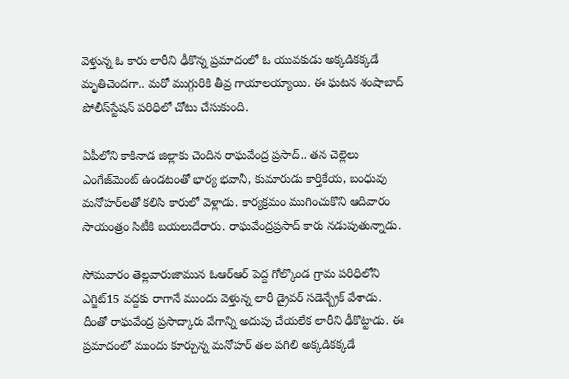వెళ్తున్న ఓ కారు లారీని ఢీకొన్న ప్రమాదంలో ఓ యువకుడు అక్కడికక్కడే మృతిచెందగా.. మరో ముగ్గురికి తీవ్ర గాయాలయ్యాయి. ఈ ఘటన శంషాబాద్‌ పోలీస్‌స్టేషన్‌ పరిధిలో చోటు చేసుకుంది.

ఏపీలోని కాకినాడ జిల్లాకు చెందిన రాఘవేంద్ర ప్రసాద్‌.. తన చెల్లెలు ఎంగేజ్‌మెంట్‌ ఉండటంతో భార్య భవానీ, కుమారుడు కార్తికేయ, బంధువు మనోహర్‌లతో కలిసి కారులో వెళ్లాడు. కార్యక్రమం ముగించుకొని ఆదివారం సాయంత్రం సిటీకి బయలుదేరారు. రాఘవేంద్రప్రసాద్‌ కారు నడుపుతున్నాడు.

సోమవారం తెల్లవారుజామున ఓఆర్‌ఆర్‌ పెద్ద గోల్కొండ గ్రామ పరిధిలోని ఎగ్జిట్‌15 వద్దకు రాగానే ముందు వెళ్తున్న లారీ డ్రైవర్‌ సడెన్బ్రేక్‌ వేశాడు. దీంతో రాఘవేంద్ర ప్రసాద్కారు వేగాన్ని అదుపు చేయలేక లారీని ఢీకొట్టాడు. ఈ ప్రమాదంలో ముందు కూర్చున్న మనోహర్‌ తల పగిలి అక్కడికక్కడే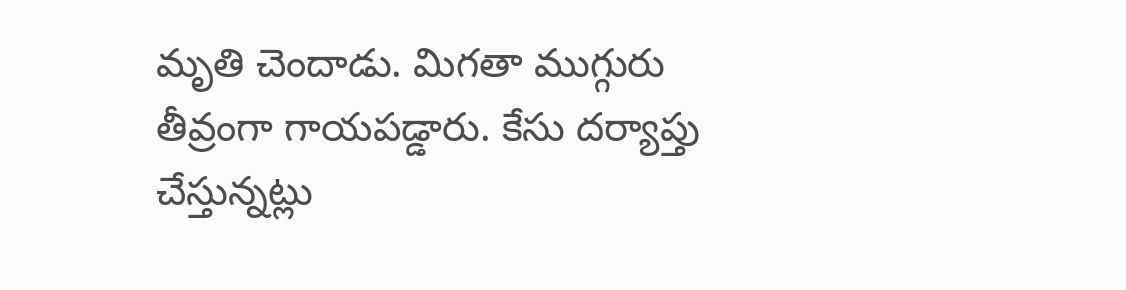మృతి చెందాడు. మిగతా ముగ్గురు తీవ్రంగా గాయపడ్డారు. కేసు దర్యాప్తు చేస్తున్నట్లు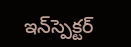ఇన్‌స్పెక్టర్‌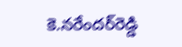కె.నరేందర్‌రెడ్డి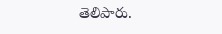తెలిపారు.